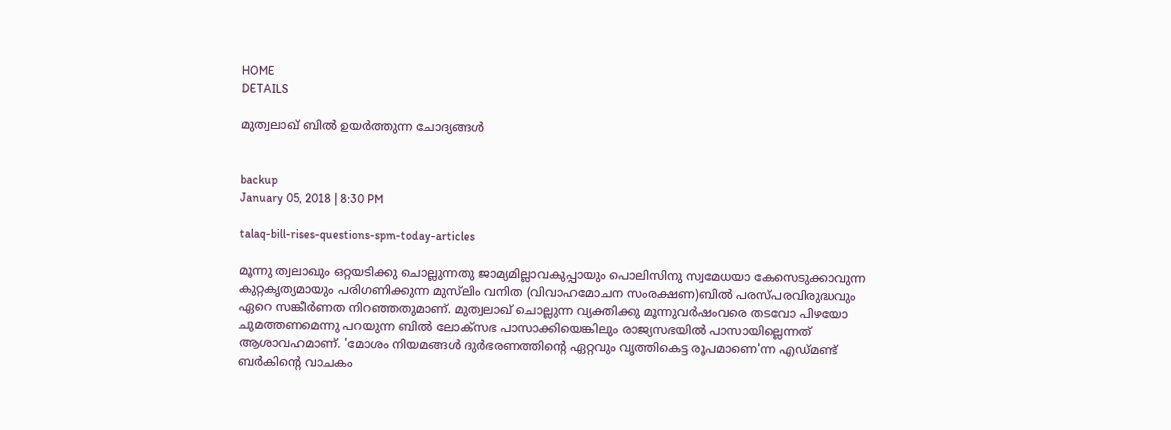HOME
DETAILS

മുത്വലാഖ് ബില്‍ ഉയര്‍ത്തുന്ന ചോദ്യങ്ങള്‍


backup
January 05, 2018 | 8:30 PM

talaq-bill-rises-questions-spm-today-articles

മൂന്നു ത്വലാഖും ഒറ്റയടിക്കു ചൊല്ലുന്നതു ജാമ്യമില്ലാവകുപ്പായും പൊലിസിനു സ്വമേധയാ കേസെടുക്കാവുന്ന കുറ്റകൃത്യമായും പരിഗണിക്കുന്ന മുസ്‌ലിം വനിത (വിവാഹമോചന സംരക്ഷണ)ബില്‍ പരസ്പരവിരുദ്ധവും ഏറെ സങ്കീര്‍ണത നിറഞ്ഞതുമാണ്. മുത്വലാഖ് ചൊല്ലുന്ന വ്യക്തിക്കു മൂന്നുവര്‍ഷംവരെ തടവോ പിഴയോ ചുമത്തണമെന്നു പറയുന്ന ബില്‍ ലോക്‌സഭ പാസാക്കിയെങ്കിലും രാജ്യസഭയില്‍ പാസായില്ലെന്നത് ആശാവഹമാണ്. 'മോശം നിയമങ്ങള്‍ ദുര്‍ഭരണത്തിന്റെ ഏറ്റവും വൃത്തികെട്ട രൂപമാണെ'ന്ന എഡ്മണ്ട് ബര്‍കിന്റെ വാചകം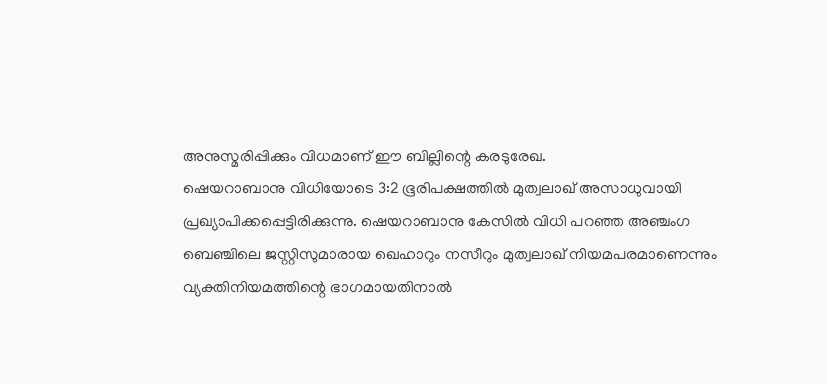അനുസ്മരിപ്പിക്കും വിധമാണ് ഈ ബില്ലിന്റെ കരടുരേഖ.
ഷെയറാബാനു വിധിയോടെ 3:2 ഭൂരിപക്ഷത്തില്‍ മുത്വലാഖ് അസാധുവായി പ്രഖ്യാപിക്കപ്പെട്ടിരിക്കുന്നു. ഷെയറാബാനു കേസില്‍ വിധി പറഞ്ഞ അഞ്ചംഗ ബെഞ്ചിലെ ജസ്റ്റിസുമാരായ ഖെഹാറും നസീറും മുത്വലാഖ് നിയമപരമാണെന്നും വ്യക്തിനിയമത്തിന്റെ ഭാഗമായതിനാല്‍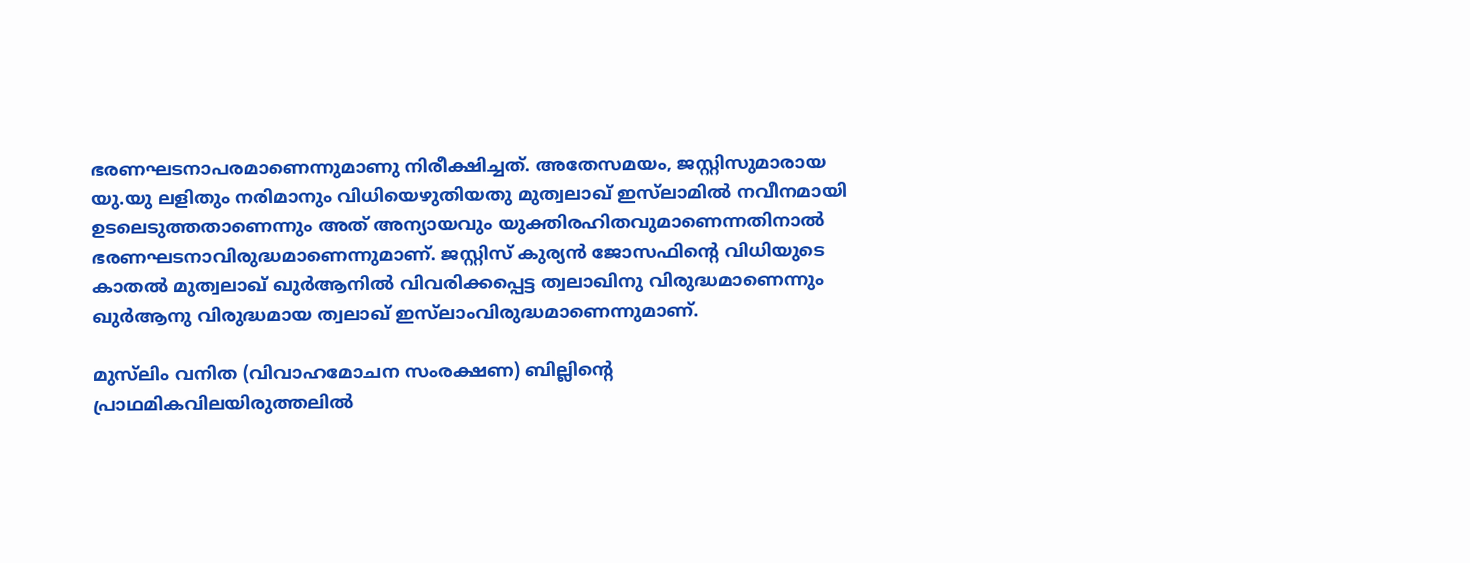ഭരണഘടനാപരമാണെന്നുമാണു നിരീക്ഷിച്ചത്. അതേസമയം, ജസ്റ്റിസുമാരായ യു.യു ലളിതും നരിമാനും വിധിയെഴുതിയതു മുത്വലാഖ് ഇസ്‌ലാമില്‍ നവീനമായി ഉടലെടുത്തതാണെന്നും അത് അന്യായവും യുക്തിരഹിതവുമാണെന്നതിനാല്‍ ഭരണഘടനാവിരുദ്ധമാണെന്നുമാണ്. ജസ്റ്റിസ് കുര്യന്‍ ജോസഫിന്റെ വിധിയുടെ കാതല്‍ മുത്വലാഖ് ഖുര്‍ആനില്‍ വിവരിക്കപ്പെട്ട ത്വലാഖിനു വിരുദ്ധമാണെന്നും ഖുര്‍ആനു വിരുദ്ധമായ ത്വലാഖ് ഇസ്‌ലാംവിരുദ്ധമാണെന്നുമാണ്.

മുസ്‌ലിം വനിത (വിവാഹമോചന സംരക്ഷണ) ബില്ലിന്റെ പ്രാഥമികവിലയിരുത്തലില്‍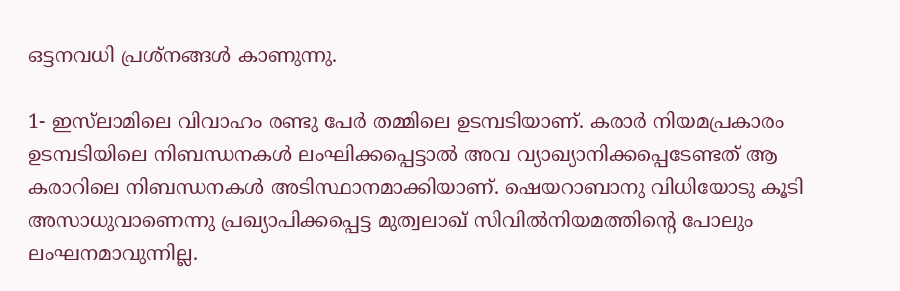ഒട്ടനവധി പ്രശ്‌നങ്ങള്‍ കാണുന്നു.

1- ഇസ്‌ലാമിലെ വിവാഹം രണ്ടു പേര്‍ തമ്മിലെ ഉടമ്പടിയാണ്. കരാര്‍ നിയമപ്രകാരം ഉടമ്പടിയിലെ നിബന്ധനകള്‍ ലംഘിക്കപ്പെട്ടാല്‍ അവ വ്യാഖ്യാനിക്കപ്പെടേണ്ടത് ആ കരാറിലെ നിബന്ധനകള്‍ അടിസ്ഥാനമാക്കിയാണ്. ഷെയറാബാനു വിധിയോടു കൂടി അസാധുവാണെന്നു പ്രഖ്യാപിക്കപ്പെട്ട മുത്വലാഖ് സിവില്‍നിയമത്തിന്റെ പോലും ലംഘനമാവുന്നില്ല.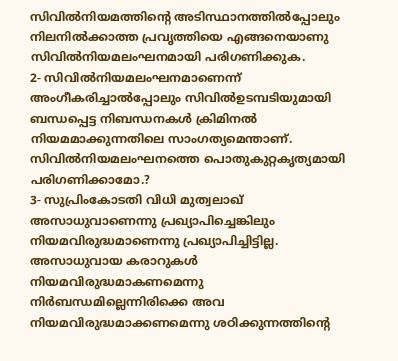സിവില്‍നിയമത്തിന്റെ അടിസ്ഥാനത്തില്‍പ്പോലും നിലനില്‍ക്കാത്ത പ്രവൃത്തിയെ എങ്ങനെയാണു സിവില്‍നിയമലംഘനമായി പരിഗണിക്കുക.
2- സിവില്‍നിയമലംഘനമാണെന്ന് അംഗീകരിച്ചാല്‍പ്പോലും സിവില്‍ഉടമ്പടിയുമായി ബന്ധപ്പെട്ട നിബന്ധനകള്‍ ക്രിമിനല്‍ നിയമമാക്കുന്നതിലെ സാംഗത്യമെന്താണ്. സിവില്‍നിയമലംഘനത്തെ പൊതുകുറ്റകൃത്യമായി പരിഗണിക്കാമോ.?
3- സുപ്രിംകോടതി വിധി മുത്വലാഖ് അസാധുവാണെന്നു പ്രഖ്യാപിച്ചെങ്കിലും നിയമവിരുദ്ധമാണെന്നു പ്രഖ്യാപിച്ചിട്ടില്ല. അസാധുവായ കരാറുകള്‍ നിയമവിരുദ്ധമാകണമെന്നു നിര്‍ബന്ധമില്ലെന്നിരിക്കെ അവ നിയമവിരുദ്ധമാക്കണമെന്നു ശഠിക്കുന്നത്തിന്റെ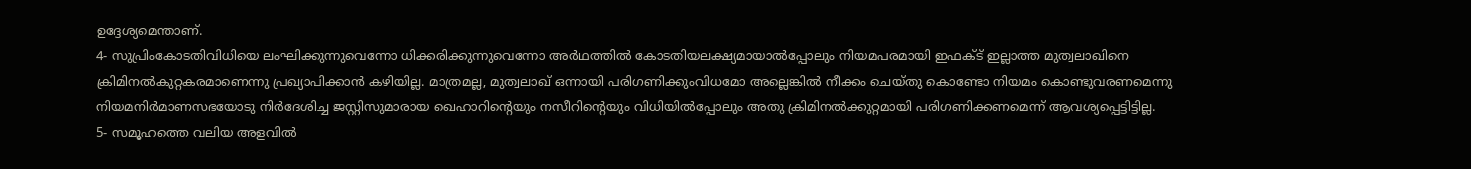ഉദ്ദേശ്യമെന്താണ്.
4- സുപ്രിംകോടതിവിധിയെ ലംഘിക്കുന്നുവെന്നോ ധിക്കരിക്കുന്നുവെന്നോ അര്‍ഥത്തില്‍ കോടതിയലക്ഷ്യമായാല്‍പ്പോലും നിയമപരമായി ഇഫക്ട് ഇല്ലാത്ത മുത്വലാഖിനെ ക്രിമിനല്‍കുറ്റകരമാണെന്നു പ്രഖ്യാപിക്കാന്‍ കഴിയില്ല. മാത്രമല്ല, മുത്വലാഖ് ഒന്നായി പരിഗണിക്കുംവിധമോ അല്ലെങ്കില്‍ നീക്കം ചെയ്തു കൊണ്ടോ നിയമം കൊണ്ടുവരണമെന്നു നിയമനിര്‍മാണസഭയോടു നിര്‍ദേശിച്ച ജസ്റ്റിസുമാരായ ഖെഹാറിന്റെയും നസീറിന്റെയും വിധിയില്‍പ്പോലും അതു ക്രിമിനല്‍ക്കുറ്റമായി പരിഗണിക്കണമെന്ന് ആവശ്യപ്പെട്ടിട്ടില്ല.
5- സമൂഹത്തെ വലിയ അളവില്‍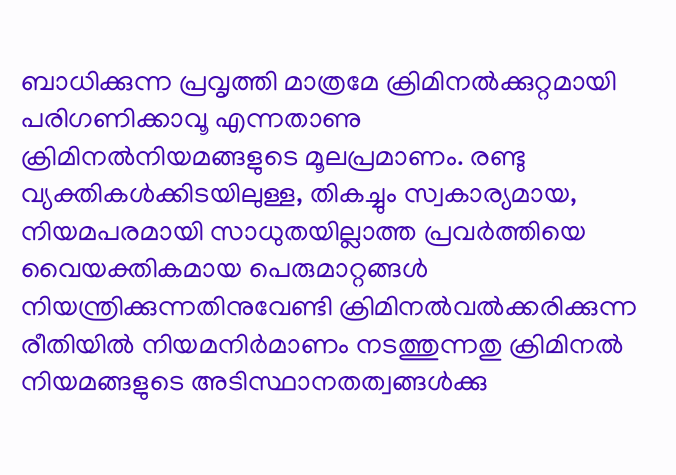ബാധിക്കുന്ന പ്രവൃത്തി മാത്രമേ ക്രിമിനല്‍ക്കുറ്റമായി പരിഗണിക്കാവൂ എന്നതാണു ക്രിമിനല്‍നിയമങ്ങളുടെ മൂലപ്രമാണം. രണ്ടു വ്യക്തികള്‍ക്കിടയിലുള്ള, തികച്ചും സ്വകാര്യമായ, നിയമപരമായി സാധുതയില്ലാത്ത പ്രവര്‍ത്തിയെ വൈയക്തികമായ പെരുമാറ്റങ്ങള്‍ നിയന്ത്രിക്കുന്നതിനുവേണ്ടി ക്രിമിനല്‍വല്‍ക്കരിക്കുന്ന രീതിയില്‍ നിയമനിര്‍മാണം നടത്തുന്നതു ക്രിമിനല്‍ നിയമങ്ങളുടെ അടിസ്ഥാനതത്വങ്ങള്‍ക്കു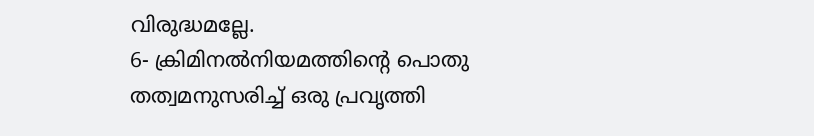വിരുദ്ധമല്ലേ.
6- ക്രിമിനല്‍നിയമത്തിന്റെ പൊതു തത്വമനുസരിച്ച് ഒരു പ്രവൃത്തി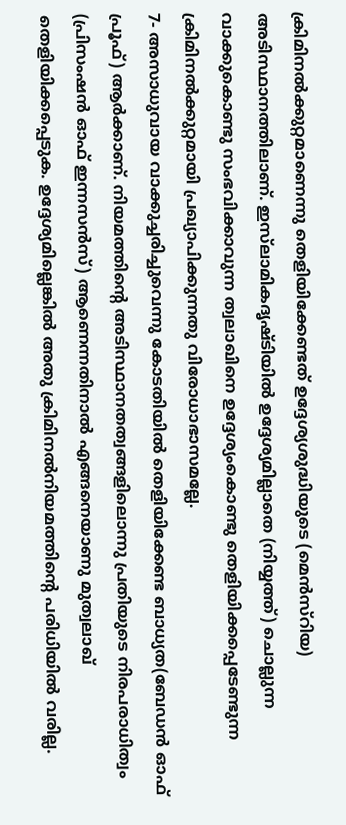ക്രിമിനല്‍ക്കുറ്റമാണെന്നു തെളിയിക്കേണ്ടത് ഉദ്ദേശ്യശുദ്ധിയുടെ (മെന്‍സ്‌റിയ) അടിസ്ഥാനത്തിലാണ്. ഇസ്‌ലാമികദൃഷ്ടിയില്‍ ഉദ്ദേശ്യമില്ലാതെ (നിയ്യത്ത്) ചൊല്ലുന്ന വാക്കുകൊണ്ടു സംഭവിക്കാവുന്ന ത്വലാഖിനെ ഉദ്ദേശ്യംകൊണ്ടു തെളിയിക്കപ്പെടേണ്ടുന്ന ക്രിമിനല്‍ക്കുറ്റമായി പ്രഖ്യാപിക്കുന്നതു വിരോധാഭാസമല്ലേ.
7- അസാധുവായ വാക്കുച്ചരിച്ചുവെന്നു കോടതിയില്‍ തെളിയിക്കേണ്ട ബാധ്യത(ബേഡന്‍ ഓഫ് പ്രൂഫ്) ആര്‍ക്കാണ്. നിയമത്തിന്റെ അടിസ്ഥാനതത്വങ്ങളിലൊന്നു പ്രതിയുടെ നിരപരാധിത്വം (പ്രിസംഷന്‍ ഓഫ് ഇന്നസന്‍സ്) ആണെന്നതിനാല്‍ എങ്ങനെയാണു മുത്വലാഖ് തെളിയിക്കപ്പെടുക. ഉദ്ദേശ്യമില്ലെങ്കില്‍ അതു ക്രിമിനല്‍നിയമത്തിന്റെ പരിധിയില്‍ വരില്ല.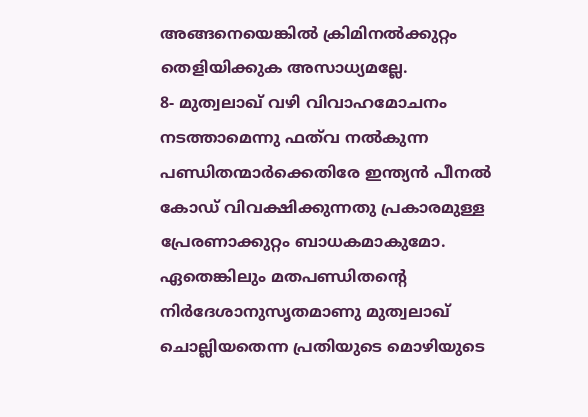അങ്ങനെയെങ്കില്‍ ക്രിമിനല്‍ക്കുറ്റം തെളിയിക്കുക അസാധ്യമല്ലേ.
8- മുത്വലാഖ് വഴി വിവാഹമോചനം നടത്താമെന്നു ഫത്‌വ നല്‍കുന്ന പണ്ഡിതന്മാര്‍ക്കെതിരേ ഇന്ത്യന്‍ പീനല്‍ കോഡ് വിവക്ഷിക്കുന്നതു പ്രകാരമുള്ള പ്രേരണാക്കുറ്റം ബാധകമാകുമോ. ഏതെങ്കിലും മതപണ്ഡിതന്റെ നിര്‍ദേശാനുസൃതമാണു മുത്വലാഖ് ചൊല്ലിയതെന്ന പ്രതിയുടെ മൊഴിയുടെ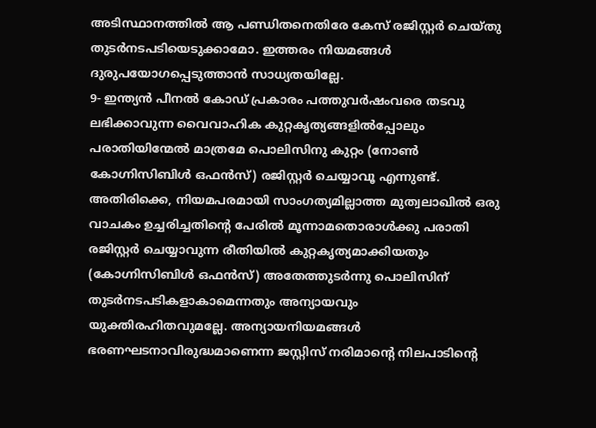അടിസ്ഥാനത്തില്‍ ആ പണ്ഡിതനെതിരേ കേസ് രജിസ്റ്റര്‍ ചെയ്തു തുടര്‍നടപടിയെടുക്കാമോ. ഇത്തരം നിയമങ്ങള്‍ ദുരുപയോഗപ്പെടുത്താന്‍ സാധ്യതയില്ലേ.
9- ഇന്ത്യന്‍ പീനല്‍ കോഡ് പ്രകാരം പത്തുവര്‍ഷംവരെ തടവു ലഭിക്കാവുന്ന വൈവാഹിക കുറ്റകൃത്യങ്ങളില്‍പ്പോലും പരാതിയിന്മേല്‍ മാത്രമേ പൊലിസിനു കുറ്റം (നോണ്‍ കോഗ്നിസിബിള്‍ ഒഫന്‍സ്) രജിസ്റ്റര്‍ ചെയ്യാവൂ എന്നുണ്ട്. അതിരിക്കെ, നിയമപരമായി സാംഗത്യമില്ലാത്ത മുത്വലാഖില്‍ ഒരു വാചകം ഉച്ചരിച്ചതിന്റെ പേരില്‍ മൂന്നാമതൊരാള്‍ക്കു പരാതി രജിസ്റ്റര്‍ ചെയ്യാവുന്ന രീതിയില്‍ കുറ്റകൃത്യമാക്കിയതും (കോഗ്നിസിബിള്‍ ഒഫന്‍സ്) അതേത്തുടര്‍ന്നു പൊലിസിന് തുടര്‍നടപടികളാകാമെന്നതും അന്യായവും യുക്തിരഹിതവുമല്ലേ. അന്യായനിയമങ്ങള്‍ ഭരണഘടനാവിരുദ്ധമാണെന്ന ജസ്റ്റിസ് നരിമാന്റെ നിലപാടിന്റെ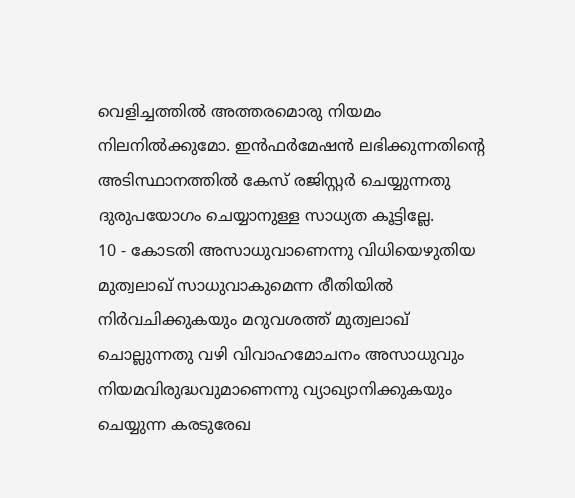വെളിച്ചത്തില്‍ അത്തരമൊരു നിയമം നിലനില്‍ക്കുമോ. ഇന്‍ഫര്‍മേഷന്‍ ലഭിക്കുന്നതിന്റെ അടിസ്ഥാനത്തില്‍ കേസ് രജിസ്റ്റര്‍ ചെയ്യുന്നതു ദുരുപയോഗം ചെയ്യാനുള്ള സാധ്യത കൂട്ടില്ലേ.
10 - കോടതി അസാധുവാണെന്നു വിധിയെഴുതിയ മുത്വലാഖ് സാധുവാകുമെന്ന രീതിയില്‍ നിര്‍വചിക്കുകയും മറുവശത്ത് മുത്വലാഖ് ചൊല്ലുന്നതു വഴി വിവാഹമോചനം അസാധുവും നിയമവിരുദ്ധവുമാണെന്നു വ്യാഖ്യാനിക്കുകയും ചെയ്യുന്ന കരടുരേഖ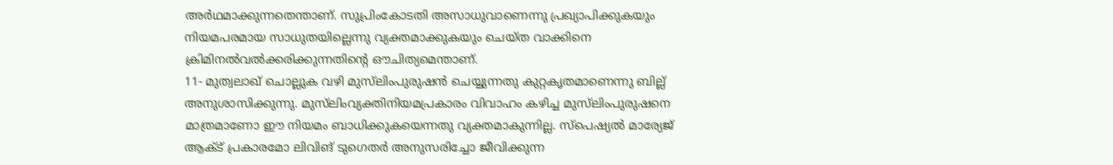അര്‍ഥമാക്കുന്നതെന്താണ്. സുപ്രിംകോടതി അസാധുവാണെന്നു പ്രഖ്യാപിക്കുകയും നിയമപരമായ സാധുതയില്ലെന്നു വ്യക്തമാക്കുകയും ചെയ്ത വാക്കിനെ ക്രിമിനല്‍വല്‍ക്കരിക്കുന്നതിന്റെ ഔചിത്യമെന്താണ്.
11- മുത്വലാഖ് ചൊല്ലുക വഴി മുസ്‌ലിംപുരുഷന്‍ ചെയ്യുന്നതു കുറ്റകൃതമാണെന്നു ബില്ല് അനുശാസിക്കുന്നു. മുസ്‌ലിംവ്യക്തിനിയമപ്രകാരം വിവാഹം കഴിച്ച മുസ്‌ലിംപുരുഷനെ മാത്രമാണോ ഈ നിയമം ബാധിക്കുകയെന്നതു വ്യക്തമാകുന്നില്ല. സ്‌പെഷ്യല്‍ മാര്യേജ് ആക്ട് പ്രകാരമോ ലിവിങ് ടുഗെതര്‍ അനുസരിച്ചോ ജീവിക്കുന്ന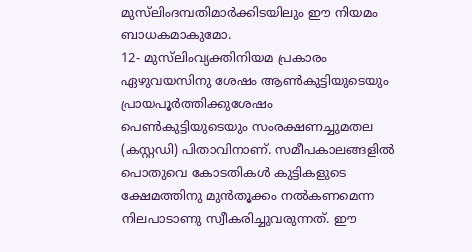മുസ്‌ലിംദമ്പതിമാര്‍ക്കിടയിലും ഈ നിയമം ബാധകമാകുമോ.
12- മുസ്‌ലിംവ്യക്തിനിയമ പ്രകാരം ഏഴുവയസിനു ശേഷം ആണ്‍കുട്ടിയുടെയും പ്രായപൂര്‍ത്തിക്കുശേഷം പെണ്‍കുട്ടിയുടെയും സംരക്ഷണച്ചുമതല (കസ്റ്റഡി) പിതാവിനാണ്. സമീപകാലങ്ങളില്‍ പൊതുവെ കോടതികള്‍ കുട്ടികളുടെ ക്ഷേമത്തിനു മുന്‍തൂക്കം നല്‍കണമെന്ന നിലപാടാണു സ്വീകരിച്ചുവരുന്നത്. ഈ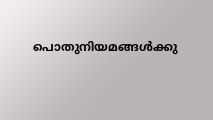പൊതുനിയമങ്ങള്‍ക്കു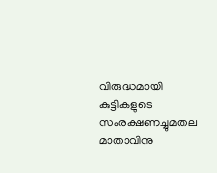വിരുദ്ധമായി കുട്ടികളുടെ സംരക്ഷണച്ചുമതല മാതാവിനു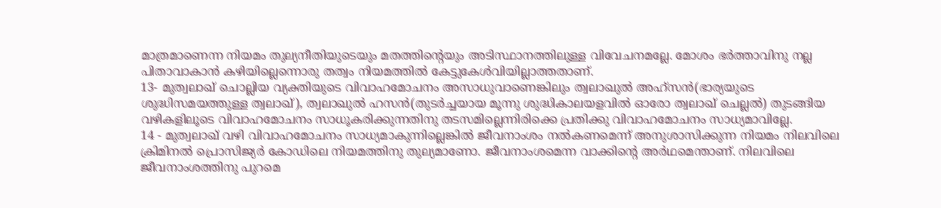മാത്രമാണെന്ന നിയമം തുല്യനീതിയുടെയും മതത്തിന്റെയും അടിസ്ഥാനത്തിലുള്ള വിവേചനമല്ലേ. മോശം ഭര്‍ത്താവിനു നല്ല പിതാവാകാന്‍ കഴിയില്ലെന്നൊരു തത്വം നിയമത്തില്‍ കേട്ടുകേള്‍വിയില്ലാത്തതാണ്.
13- മുത്വലാഖ് ചൊല്ലിയ വ്യക്തിയുടെ വിവാഹമോചനം അസാധുവാണെങ്കിലും ത്വലാഖുല്‍ അഹ്‌സന്‍(ഭാര്യയുടെ ശുദ്ധിസമയത്തുള്ള ത്വലാഖ്), ത്വലാഖുല്‍ ഹസന്‍(തുടര്‍ച്ചയായ മൂന്നു ശുദ്ധികാലയളവില്‍ ഓരോ ത്വലാഖ് ചെല്ലല്‍) തുടങ്ങിയ വഴികളിലൂടെ വിവാഹമോചനം സാധൂകരിക്കുന്നതിനു തടസമില്ലെന്നിരിക്കെ പ്രതിക്കു വിവാഹമോചനം സാധ്യമാവില്ലേ.
14 - മുത്വലാഖ് വഴി വിവാഹമോചനം സാധ്യമാകുന്നില്ലെങ്കില്‍ ജീവനാംശം നല്‍കണമെന്ന് അനുശാസിക്കുന്ന നിയമം നിലവിലെ ക്രിമിനല്‍ പ്രൊസിജ്യര്‍ കോഡിലെ നിയമത്തിനു തുല്യമാണോ. ജീവനാംശമെന്ന വാക്കിന്റെ അര്‍ഥമെന്താണ്. നിലവിലെ ജീവനാംശത്തിനു പുറമെ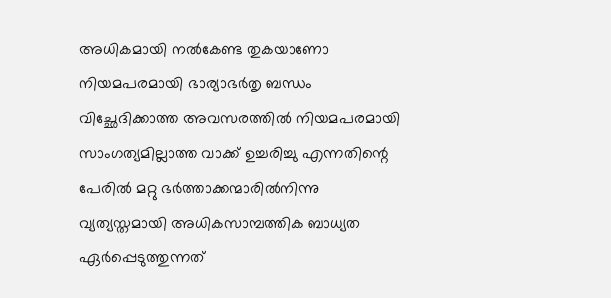അധികമായി നല്‍കേണ്ട തുകയാണോ നിയമപരമായി ഭാര്യാഭര്‍തൃ ബന്ധം വിച്ഛേദിക്കാത്ത അവസരത്തില്‍ നിയമപരമായി സാംഗത്യമില്ലാത്ത വാക്ക് ഉച്ചരിച്ചു എന്നതിന്റെ പേരില്‍ മറ്റു ഭര്‍ത്താക്കന്മാരില്‍നിന്നു വ്യത്യസ്തമായി അധികസാമ്പത്തിക ബാധ്യത ഏര്‍പ്പെടുത്തുന്നത്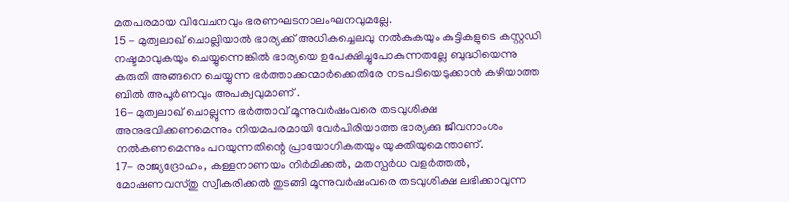മതപരമായ വിവേചനവും ഭരണഘടനാലംഘനവുമല്ലേ.
15 - മുത്വലാഖ് ചൊല്ലിയാല്‍ ഭാര്യക്ക് അധികച്ചെലവു നല്‍കുകയും കുട്ടികളുടെ കസ്റ്റഡി നഷ്ടമാവുകയും ചെയ്യുന്നെങ്കില്‍ ഭാര്യയെ ഉപേക്ഷിച്ചുപോകുന്നതല്ലേ ബുദ്ധിയെന്നു കരുതി അങ്ങനെ ചെയ്യുന്ന ഭര്‍ത്താക്കന്മാര്‍ക്കെതിരേ നടപടിയെടുക്കാന്‍ കഴിയാത്ത ബില്‍ അപൂര്‍ണവും അപക്വവുമാണ് .
16- മുത്വലാഖ് ചൊല്ലുന്ന ഭര്‍ത്താവ് മൂന്നുവര്‍ഷംവരെ തടവുശിക്ഷ അനുഭവിക്കണമെന്നും നിയമപരമായി വേര്‍പിരിയാത്ത ഭാര്യക്കു ജീവനാംശം നല്‍കണമെന്നും പറയുന്നതിന്റെ പ്രായോഗികതയും യുക്തിയുമെന്താണ്.
17- രാജ്യദ്രോഹം, കള്ളനാണയം നിര്‍മിക്കല്‍, മതസ്പര്‍ധ വളര്‍ത്തല്‍, മോഷണവസ്തു സ്വീകരിക്കല്‍ തുടങ്ങി മൂന്നുവര്‍ഷംവരെ തടവുശിക്ഷ ലഭിക്കാവുന്ന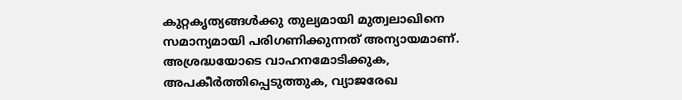കുറ്റകൃത്യങ്ങള്‍ക്കു തുല്യമായി മുത്വലാഖിനെ സമാന്യമായി പരിഗണിക്കുന്നത് അന്യായമാണ്. അശ്രദ്ധയോടെ വാഹനമോടിക്കുക, അപകീര്‍ത്തിപ്പെടുത്തുക, വ്യാജരേഖ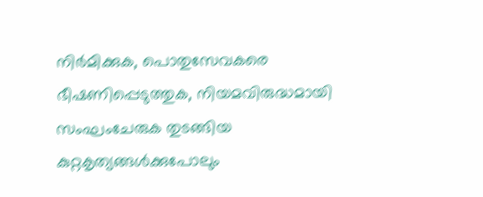നിര്‍മിക്കുക, പൊതുസേവകരെ ഭീഷണിപ്പെടുത്തുക, നിയമവിരുദ്ധമായി സംഘംചേരുക തുടങ്ങിയ കുറ്റകൃത്യങ്ങള്‍ക്കുപോലും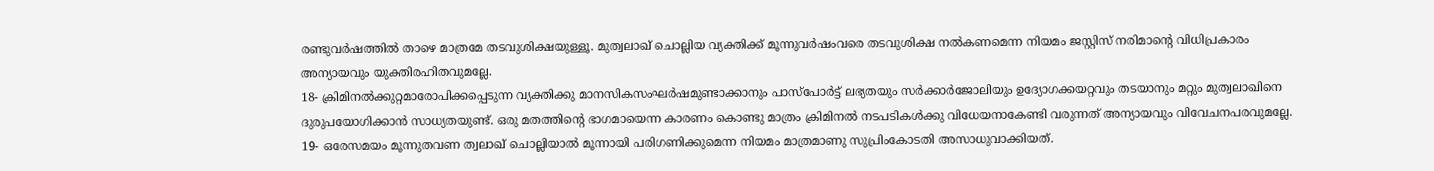രണ്ടുവര്‍ഷത്തില്‍ താഴെ മാത്രമേ തടവുശിക്ഷയുള്ളൂ. മുത്വലാഖ് ചൊല്ലിയ വ്യക്തിക്ക് മൂന്നുവര്‍ഷംവരെ തടവുശിക്ഷ നല്‍കണമെന്ന നിയമം ജസ്റ്റിസ് നരിമാന്റെ വിധിപ്രകാരം അന്യായവും യുക്തിരഹിതവുമല്ലേ.
18- ക്രിമിനല്‍ക്കുറ്റമാരോപിക്കപ്പെടുന്ന വ്യക്തിക്കു മാനസികസംഘര്‍ഷമുണ്ടാക്കാനും പാസ്‌പോര്‍ട്ട് ലഭ്യതയും സര്‍ക്കാര്‍ജോലിയും ഉദ്യോഗക്കയറ്റവും തടയാനും മറ്റും മുത്വലാഖിനെ ദുരുപയോഗിക്കാന്‍ സാധ്യതയുണ്ട്. ഒരു മതത്തിന്റെ ഭാഗമായെന്ന കാരണം കൊണ്ടു മാത്രം ക്രിമിനല്‍ നടപടികള്‍ക്കു വിധേയനാകേണ്ടി വരുന്നത് അന്യായവും വിവേചനപരവുമല്ലേ.
19- ഒരേസമയം മൂന്നുതവണ ത്വലാഖ് ചൊല്ലിയാല്‍ മൂന്നായി പരിഗണിക്കുമെന്ന നിയമം മാത്രമാണു സുപ്രിംകോടതി അസാധുവാക്കിയത്.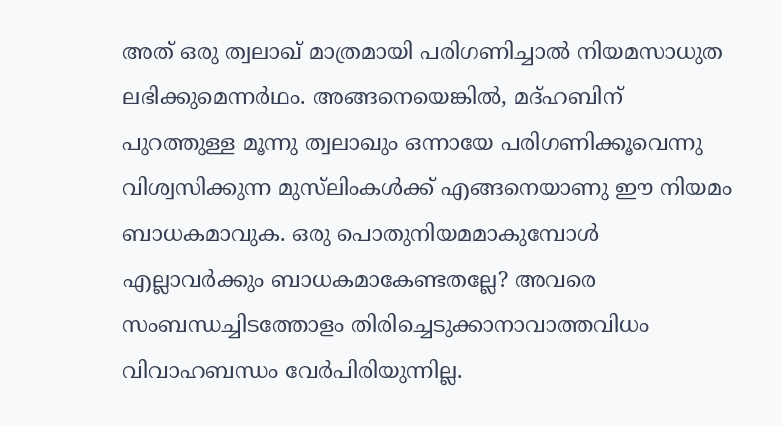അത് ഒരു ത്വലാഖ് മാത്രമായി പരിഗണിച്ചാല്‍ നിയമസാധുത ലഭിക്കുമെന്നര്‍ഥം. അങ്ങനെയെങ്കില്‍, മദ്ഹബിന് പുറത്തുള്ള മൂന്നു ത്വലാഖും ഒന്നായേ പരിഗണിക്കൂവെന്നു വിശ്വസിക്കുന്ന മുസ്‌ലിംകള്‍ക്ക് എങ്ങനെയാണു ഈ നിയമം ബാധകമാവുക. ഒരു പൊതുനിയമമാകുമ്പോള്‍ എല്ലാവര്‍ക്കും ബാധകമാകേണ്ടതല്ലേ? അവരെ സംബന്ധച്ചിടത്തോളം തിരിച്ചെടുക്കാനാവാത്തവിധം വിവാഹബന്ധം വേര്‍പിരിയുന്നില്ല.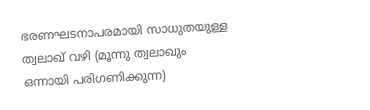ഭരണഘടനാപരമായി സാധുതയുള്ള ത്വലാഖ് വഴി (മൂന്നു ത്വലാഖും ഒന്നായി പരിഗണിക്കുന്ന)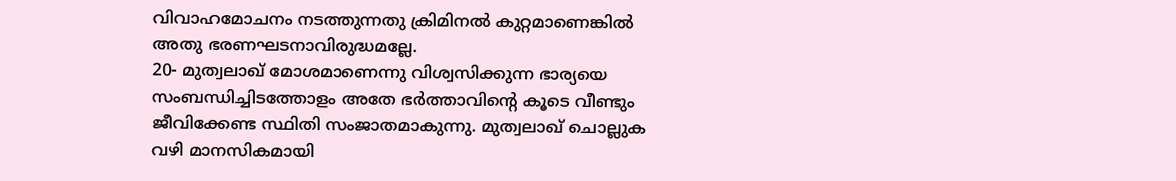വിവാഹമോചനം നടത്തുന്നതു ക്രിമിനല്‍ കുറ്റമാണെങ്കില്‍ അതു ഭരണഘടനാവിരുദ്ധമല്ലേ.
20- മുത്വലാഖ് മോശമാണെന്നു വിശ്വസിക്കുന്ന ഭാര്യയെ സംബന്ധിച്ചിടത്തോളം അതേ ഭര്‍ത്താവിന്റെ കൂടെ വീണ്ടും ജീവിക്കേണ്ട സ്ഥിതി സംജാതമാകുന്നു. മുത്വലാഖ് ചൊല്ലുക വഴി മാനസികമായി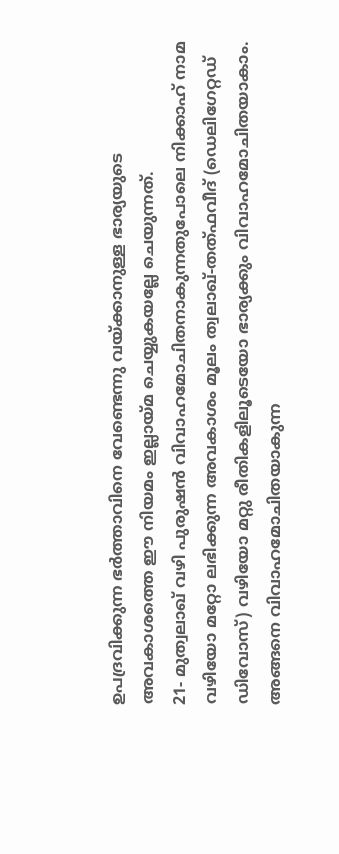ഉപദ്രവിക്കുന്ന ഭര്‍ത്താവിനെ വേണ്ടെന്നു വയ്ക്കാനുള്ള ഭാര്യയുടെ അവകാശത്തെ ഈ നിയമം ഇല്ലായ്മ ചെയ്യുകയല്ലേ ചെയുന്നത്.
21- മുത്വലാഖ് വഴി പുരുഷന്‍ വിവാഹമോചിതനാകുന്നതുപോലെ നിക്കാഹ് നാമ വഴിയോ മറ്റോ ലഭിക്കുന്ന അവകാശം മൂലം ത്വലാഖ്-തത്ഫവീദ് (ഡെലിഗേറ്റഡ് ഡിവോസ്) വഴിയോ മറ്റു രീതികളിലൂടെയോ ഭാര്യക്കും വിവാഹമോചിതയാകാം. അങ്ങനെ വിവാഹമോചിതയാകുന്ന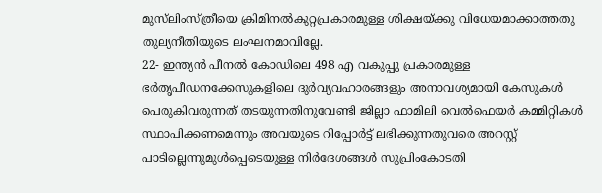മുസ്‌ലിംസ്ത്രീയെ ക്രിമിനല്‍കുറ്റപ്രകാരമുള്ള ശിക്ഷയ്ക്കു വിധേയമാക്കാത്തതു തുല്യനീതിയുടെ ലംഘനമാവില്ലേ.
22- ഇന്ത്യന്‍ പീനല്‍ കോഡിലെ 498 എ വകുപ്പു പ്രകാരമുള്ള ഭര്‍തൃപീഡനക്കേസുകളിലെ ദുര്‍വ്യവഹാരങ്ങളും അനാവശ്യമായി കേസുകള്‍ പെരുകിവരുന്നത് തടയുന്നതിനുവേണ്ടി ജില്ലാ ഫാമിലി വെല്‍ഫെയര്‍ കമ്മിറ്റികള്‍ സ്ഥാപിക്കണമെന്നും അവയുടെ റിപ്പോര്‍ട്ട് ലഭിക്കുന്നതുവരെ അറസ്റ്റ് പാടില്ലെന്നുമുള്‍പ്പെടെയുള്ള നിര്‍ദേശങ്ങള്‍ സുപ്രിംകോടതി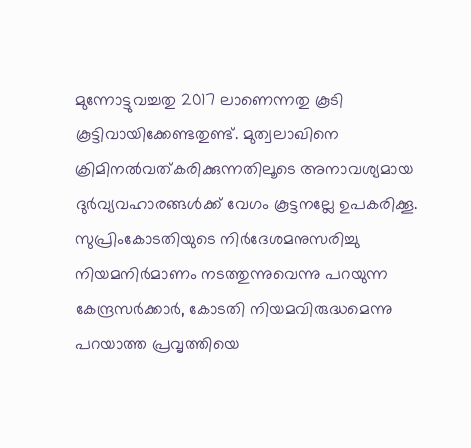മുന്നോട്ടുവച്ചതു 2017 ലാണെന്നതു കൂടി കൂട്ടിവായിക്കേണ്ടതുണ്ട്. മുത്വലാഖിനെ ക്രിമിനല്‍വത്കരിക്കുന്നതിലൂടെ അനാവശ്യമായ ദുര്‍വ്യവഹാരങ്ങള്‍ക്ക് വേഗം കൂട്ടനല്ലേ ഉപകരിക്കൂ.
സുപ്രിംകോടതിയുടെ നിര്‍ദേശമനുസരിച്ചു നിയമനിര്‍മാണം നടത്തുന്നുവെന്നു പറയുന്ന കേന്ദ്രസര്‍ക്കാര്‍, കോടതി നിയമവിരുദ്ധമെന്നു പറയാത്ത പ്രവൃത്തിയെ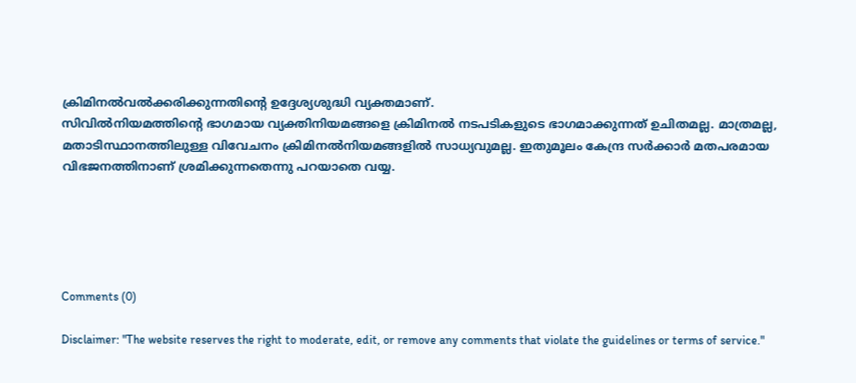ക്രിമിനല്‍വല്‍ക്കരിക്കുന്നതിന്റെ ഉദ്ദേശ്യശുദ്ധി വ്യക്തമാണ്.
സിവില്‍നിയമത്തിന്റെ ഭാഗമായ വ്യക്തിനിയമങ്ങളെ ക്രിമിനല്‍ നടപടികളുടെ ഭാഗമാക്കുന്നത് ഉചിതമല്ല. മാത്രമല്ല, മതാടിസ്ഥാനത്തിലുള്ള വിവേചനം ക്രിമിനല്‍നിയമങ്ങളില്‍ സാധ്യവുമല്ല. ഇതുമൂലം കേന്ദ്ര സര്‍ക്കാര്‍ മതപരമായ വിഭജനത്തിനാണ് ശ്രമിക്കുന്നതെന്നു പറയാതെ വയ്യ.





Comments (0)

Disclaimer: "The website reserves the right to moderate, edit, or remove any comments that violate the guidelines or terms of service."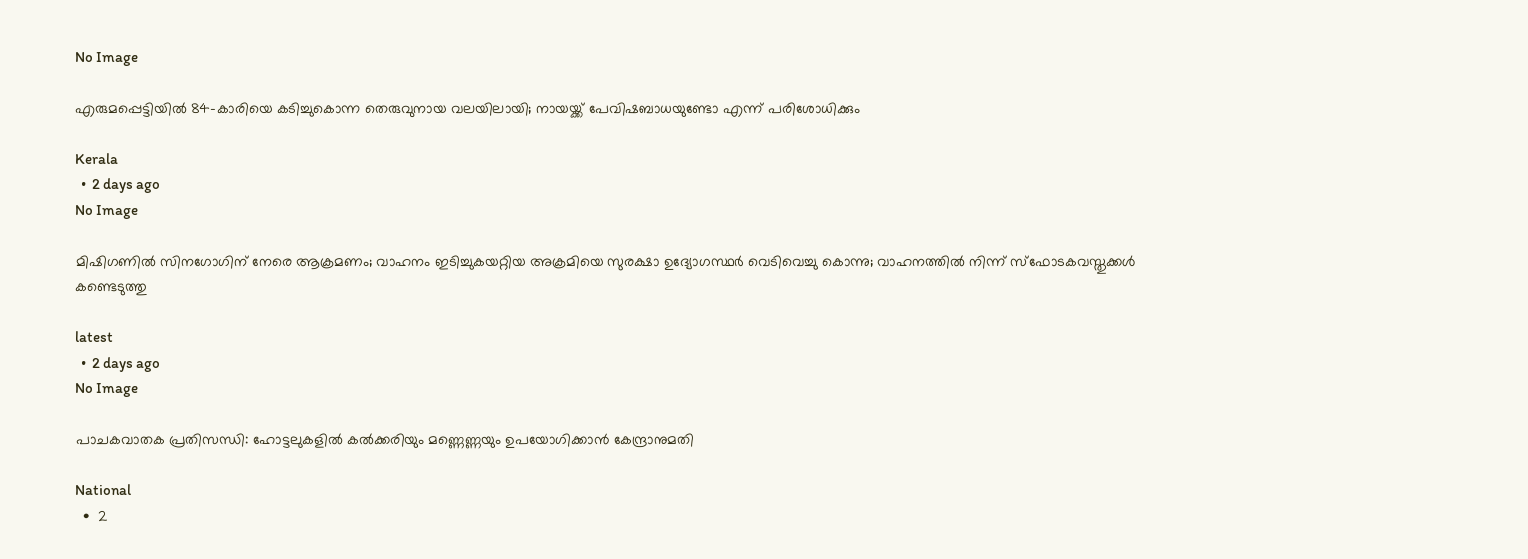No Image

എരുമപ്പെട്ടിയിൽ 84-കാരിയെ കടിച്ചുകൊന്ന തെരുവുനായ വലയിലായി; നായയ്ക്ക് പേവിഷബാധയുണ്ടോ എന്ന് പരിശോധിക്കും

Kerala
  •  2 days ago
No Image

മിഷിഗണിൽ സിനഗോഗിന് നേരെ ആക്രമണം; വാഹനം ഇടിച്ചുകയറ്റിയ അക്രമിയെ സുരക്ഷാ ഉദ്യോഗസ്ഥർ വെടിവെച്ചു കൊന്നു; വാഹനത്തിൽ നിന്ന് സ്ഫോടകവസ്തുക്കൾ കണ്ടെടുത്തു

latest
  •  2 days ago
No Image

പാചകവാതക പ്രതിസന്ധി: ഹോട്ടലുകളിൽ കൽക്കരിയും മണ്ണെണ്ണയും ഉപയോഗിക്കാൻ കേന്ദ്രാനുമതി

National
  •  2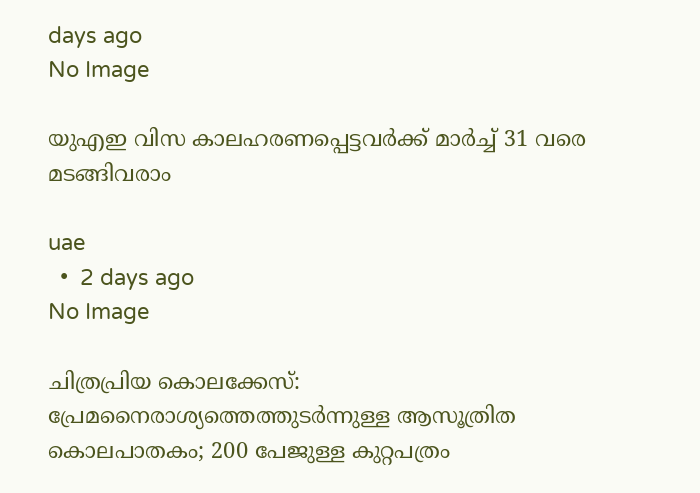days ago
No Image

യുഎഇ വിസ കാലഹരണപ്പെട്ടവര്‍ക്ക് മാര്‍ച്ച് 31 വരെ മടങ്ങിവരാം

uae
  •  2 days ago
No Image

ചിത്രപ്രിയ കൊലക്കേസ്: പ്രേമനൈരാശ്യത്തെത്തുടർന്നുള്ള ആസൂത്രിത കൊലപാതകം; 200 പേജുള്ള കുറ്റപത്രം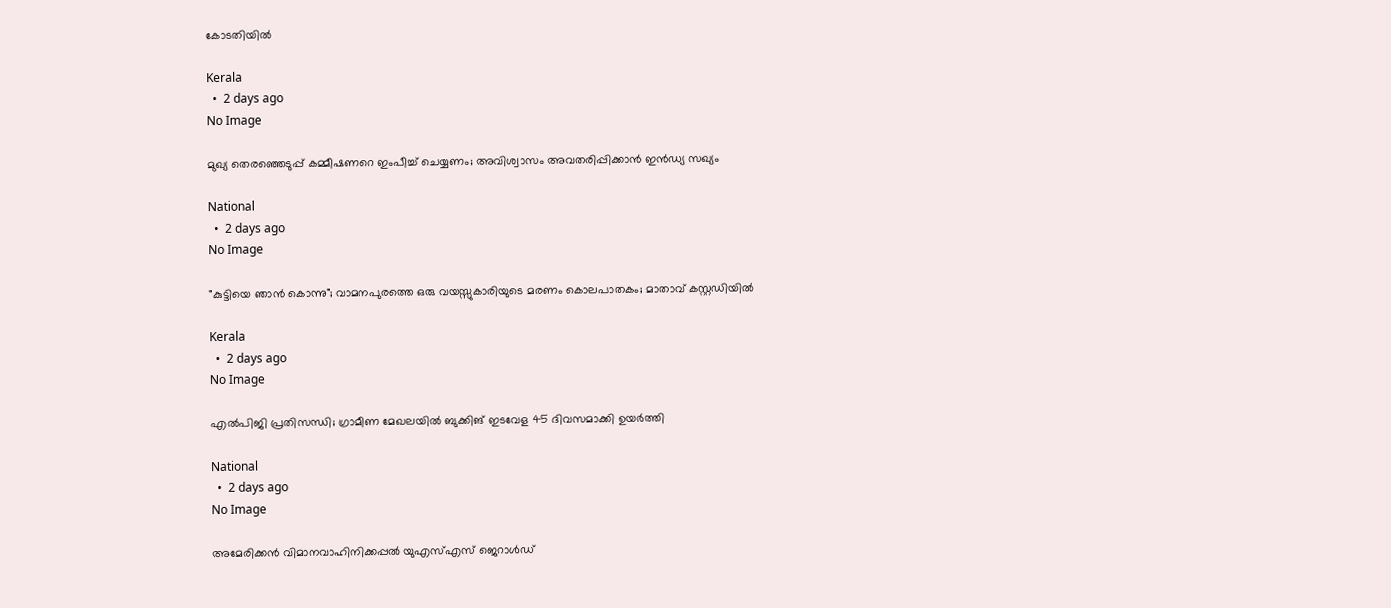കോടതിയിൽ

Kerala
  •  2 days ago
No Image

മുഖ്യ തെരഞ്ഞെടുപ്പ് കമ്മീഷണറെ ഇംപീച്ച് ചെയ്യണം; അവിശ്വാസം അവതരിപ്പിക്കാന്‍ ഇന്‍ഡ്യ സഖ്യം

National
  •  2 days ago
No Image

"കുട്ടിയെ ഞാൻ കൊന്നു"; വാമനപുരത്തെ ഒരു വയസ്സുകാരിയുടെ മരണം കൊലപാതകം; മാതാവ് കസ്റ്റഡിയിൽ

Kerala
  •  2 days ago
No Image

എല്‍പിജി പ്രതിസന്ധി; ഗ്രാമീണ മേഖലയില്‍ ബുക്കിങ് ഇടവേള 45 ദിവസമാക്കി ഉയര്‍ത്തി

National
  •  2 days ago
No Image

അമേരിക്കൻ വിമാനവാഹിനിക്കപ്പൽ യുഎസ്എസ് ജെറാൾഡ്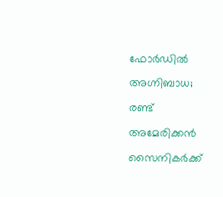ഫോർഡിൽ അഗ്നിബാധ; രണ്ട് അമേരിക്കൻ സൈനികർക്ക്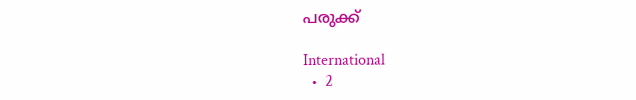പരുക്ക്

International
  •  2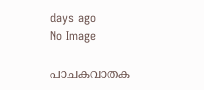days ago
No Image

പാചകവാതക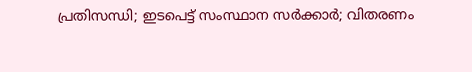പ്രതിസന്ധി; ഇടപെട്ട് സംസ്ഥാന സര്‍ക്കാര്‍; വിതരണം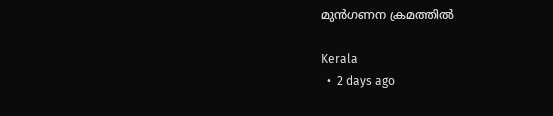മുന്‍ഗണന ക്രമത്തില്‍

Kerala
  •  2 days ago